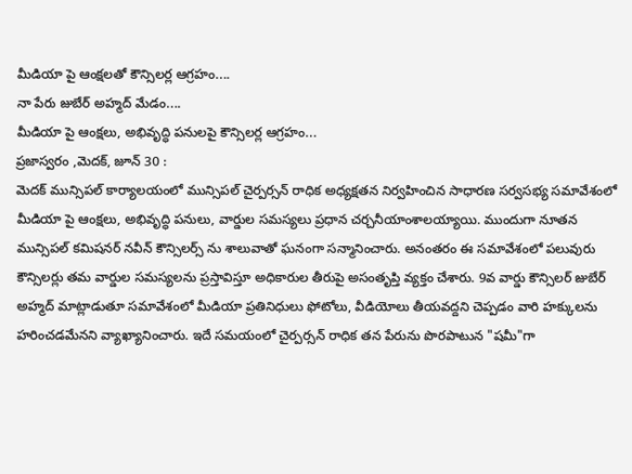మీడియా పై ఆంక్షలతో కౌన్సిలర్ల ఆగ్రహం....
నా పేరు జుబేర్ అహ్మద్ మేడం....
మీడియా పై ఆంక్షలు, అభివృద్ధి పనులపై కౌన్సిలర్ల ఆగ్రహం...
ప్రజాస్వరం ,మెదక్, జూన్ 30 :
మెదక్ మున్సిపల్ కార్యాలయంలో మున్సిపల్ చైర్పర్సన్ రాధిక అధ్యక్షతన నిర్వహించిన సాధారణ సర్వసభ్య సమావేశంలో మీడియా పై ఆంక్షలు, అభివృద్ధి పనులు, వార్డుల సమస్యలు ప్రధాన చర్చనీయాంశాలయ్యాయి. ముందుగా నూతన మున్సిపల్ కమిషనర్ నవీన్ కౌన్సిలర్స్ ను శాలువాతో ఘనంగా సన్మానించారు. అనంతరం ఈ సమావేశంలో పలువురు కౌన్సిలర్లు తమ వార్డుల సమస్యలను ప్రస్తావిస్తూ అధికారుల తీరుపై అసంతృప్తి వ్యక్తం చేశారు. 9వ వార్డు కౌన్సిలర్ జుబేర్ అహ్మద్ మాట్లాడుతూ సమావేశంలో మీడియా ప్రతినిధులు ఫోటోలు, వీడియోలు తీయవద్దని చెప్పడం వారి హక్కులను హరించడమేనని వ్యాఖ్యానించారు. ఇదే సమయంలో చైర్పర్సన్ రాధిక తన పేరును పొరపాటున "షమీ"గా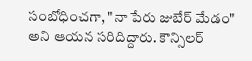సంబోధించగా, "నా పేరు జుబేర్ మేడం" అని ఆయన సరిదిద్దారు. కౌన్సిలర్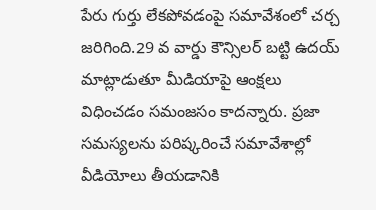పేరు గుర్తు లేకపోవడంపై సమావేశంలో చర్చ జరిగింది.29 వ వార్డు కౌన్సిలర్ బట్టి ఉదయ్ మాట్లాడుతూ మీడియాపై ఆంక్షలు విధించడం సమంజసం కాదన్నారు. ప్రజా సమస్యలను పరిష్కరించే సమావేశాల్లో వీడియోలు తీయడానికి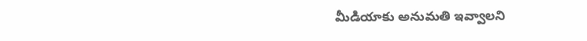మీడియాకు అనుమతి ఇవ్వాలని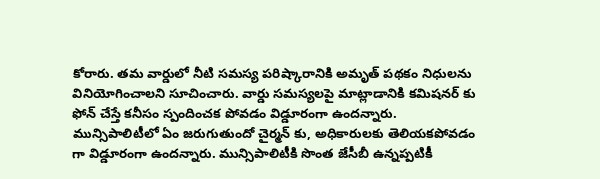కోరారు. తమ వార్డులో నీటి సమస్య పరిష్కారానికి అమృత్ పథకం నిధులను వినియోగించాలని సూచించారు. వార్డు సమస్యలపై మాట్లాడానికి కమిషనర్ కు ఫోన్ చేస్తే కనీసం స్పందించక పోవడం విడ్డూరంగా ఉందన్నారు. మున్సిపాలిటీలో ఏం జరుగుతుందో చైర్మన్ కు, అధికారులకు తెలియకపోవడం గా విడ్డూరంగా ఉందన్నారు. మున్సిపాలిటీకి సొంత జేసీబీ ఉన్నప్పటికీ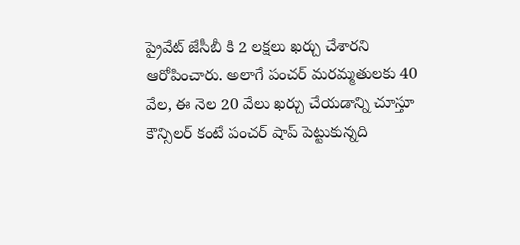ప్రైవేట్ జేసీబీ కి 2 లక్షలు ఖర్చు చేశారని ఆరోపించారు. అలాగే పంచర్ మరమ్మతులకు 40 వేల, ఈ నెల 20 వేలు ఖర్చు చేయడాన్ని చూస్తూ కౌన్సిలర్ కంటే పంచర్ షాప్ పెట్టుకున్నది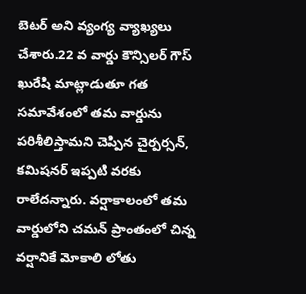బెటర్ అని వ్యంగ్య వ్యాఖ్యలు చేశారు.22 వ వార్డు కౌన్సిలర్ గౌస్ ఖురేషి మాట్లాడుతూ గత సమావేశంలో తమ వార్డును పరిశీలిస్తామని చెప్పిన చైర్పర్సన్, కమిషనర్ ఇప్పటి వరకు రాలేదన్నారు. వర్షాకాలంలో తమ వార్డులోని చమన్ ప్రాంతంలో చిన్న వర్షానికే మోకాలి లోతు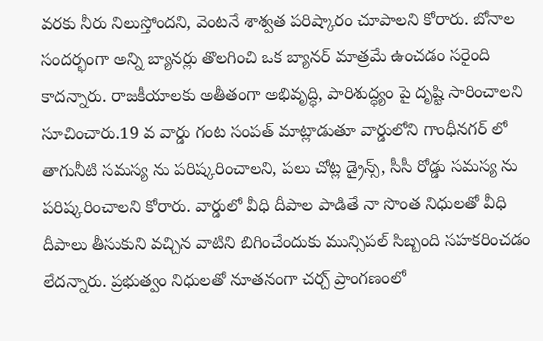వరకు నీరు నిలుస్తోందని, వెంటనే శాశ్వత పరిష్కారం చూపాలని కోరారు. బోనాల సందర్భంగా అన్ని బ్యానర్లు తొలగించి ఒక బ్యానర్ మాత్రమే ఉంచడం సరైంది కాదన్నారు. రాజకీయాలకు అతీతంగా అభివృద్ధి, పారిశుద్ధ్యం పై దృష్టి సారించాలని సూచించారు.19 వ వార్డు గంట సంపత్ మాట్లాడుతూ వార్డులోని గాంధీనగర్ లో తాగునీటి సమస్య ను పరిష్కరించాలని, పలు చోట్ల డ్రైన్స్, సీసీ రోడ్డు సమస్య ను పరిష్కరించాలని కోరారు. వార్డులో వీధి దీపాల పాడితే నా సొంత నిధులతో వీధి దీపాలు తీసుకుని వచ్చిన వాటిని బిగించేందుకు మున్సిపల్ సిబ్బంది సహకరించడం లేదన్నారు. ప్రభుత్వం నిధులతో నూతనంగా చర్చ్ ప్రాంగణంలో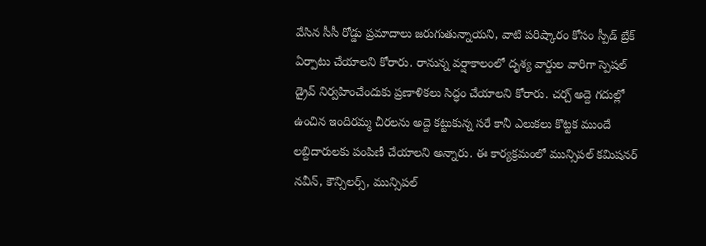వేసిన సీసీ రోడ్డు ప్రమాదాలు జరుగుతున్నాయని, వాటి పరిష్కారం కోసం స్పీడ్ బ్రేక్ ఏర్పాటు చేయాలని కోరారు. రానున్న వర్షాకాలంలో దృశ్య వార్డుల వారిగా స్పెషల్ డ్రైవ్ నిర్వహించేందుకు ప్రణాళికలు సిద్ధం చేయాలని కోరారు. చర్చ్ అద్దె గదుల్లో ఉంచిన ఇందిరమ్మ చీరలను అద్దె కట్టుకున్న సరే కానీ ఎలుకలు కొట్టక ముందే లబ్దిదారులకు పంపిణీ చేయాలని అన్నారు. ఈ కార్యక్రమంలో మున్సిపల్ కమిషనర్ నవీన్, కౌన్సిలర్స్, మున్సిపల్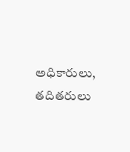అధికారులు, తదితరులు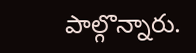పాల్గొన్నారు.